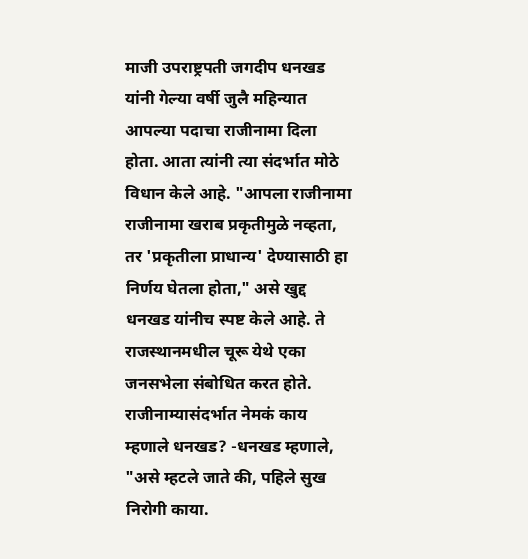माजी उपराष्ट्रपती जगदीप धनखड यांनी गेल्या वर्षी जुलै महिन्यात आपल्या पदाचा राजीनामा दिला होता. आता त्यांनी त्या संदर्भात मोठे विधान केले आहे. "आपला राजीनामा राजीनामा खराब प्रकृतीमुळे नव्हता, तर 'प्रकृतीला प्राधान्य' देण्यासाठी हा निर्णय घेतला होता," असे खुद्द धनखड यांनीच स्पष्ट केले आहे. ते राजस्थानमधील चूरू येथे एका जनसभेला संबोधित करत होते.
राजीनाम्यासंदर्भात नेमकं काय म्हणाले धनखड? -धनखड म्हणाले, "असे म्हटले जाते की, पहिले सुख निरोगी काया.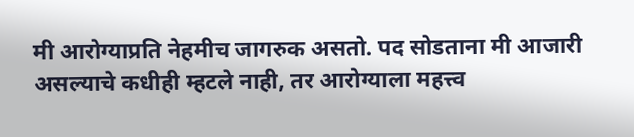मी आरोग्याप्रति नेहमीच जागरुक असतो. पद सोडताना मी आजारी असल्याचे कधीही म्हटले नाही, तर आरोग्याला महत्त्व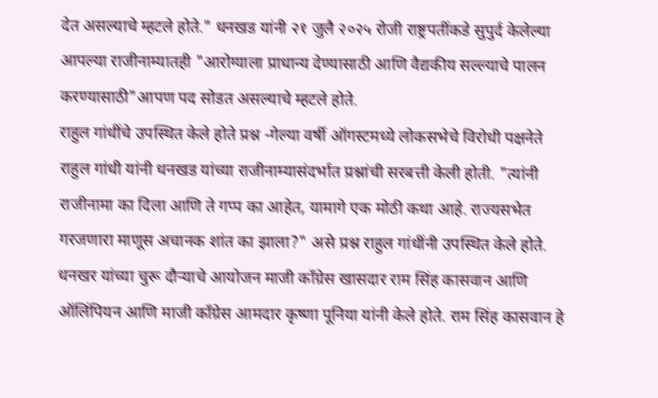देत असल्याचे म्हटले होते." धनखड यांनी २१ जुलै २०२५ रोजी राष्ट्रपतींकडे सुपुर्द केलेल्या आपल्या राजीनाम्यातही "आरोग्याला प्राधान्य देण्यासाठी आणि वैद्यकीय सल्ल्याचे पालन करण्यासाठी"आपण पद सोडत असल्याचे म्हटले होते.
राहुल गांधींचे उपस्थित केले होते प्रश्न -गेल्या वर्षी ऑगस्टमध्ये लोकसभेचे विरोधी पक्षनेते राहुल गांधी यांनी धनखड यांच्या राजीनाम्यासंदर्भात प्रश्नांची सरबत्ती केली होती. "त्यांनी राजीनामा का दिला आणि ते गप्प का आहेत, यामागे एक मोठी कथा आहे. राज्यसभेत गरजणारा माणूस अचानक शांत का झाला?" असे प्रश्न राहुल गांधींनी उपस्थित केले होते.
धनखर यांच्या चुरू दौऱ्याचे आयोजन माजी काँग्रेस खासदार राम सिंह कासवान आणि ऑलिंपियन आणि माजी काँग्रेस आमदार कृष्णा पूनिया यांनी केले होते. राम सिंह कासवान हे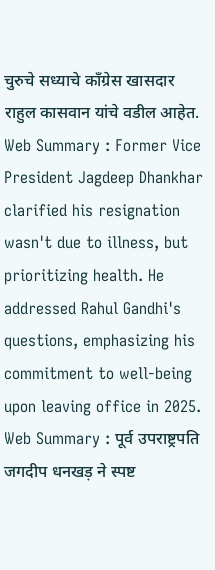चुरुचे सध्याचे काँग्रेस खासदार राहुल कासवान यांचे वडील आहेत.
Web Summary : Former Vice President Jagdeep Dhankhar clarified his resignation wasn't due to illness, but prioritizing health. He addressed Rahul Gandhi's questions, emphasizing his commitment to well-being upon leaving office in 2025.
Web Summary : पूर्व उपराष्ट्रपति जगदीप धनखड़ ने स्पष्ट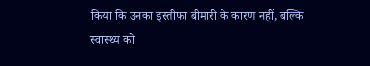किया कि उनका इस्तीफा बीमारी के कारण नहीं, बल्कि स्वास्थ्य को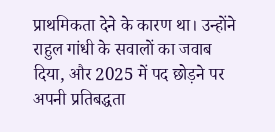प्राथमिकता देने के कारण था। उन्होंने राहुल गांधी के सवालों का जवाब दिया, और 2025 में पद छोड़ने पर अपनी प्रतिबद्धता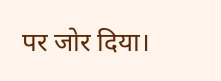पर जोर दिया।